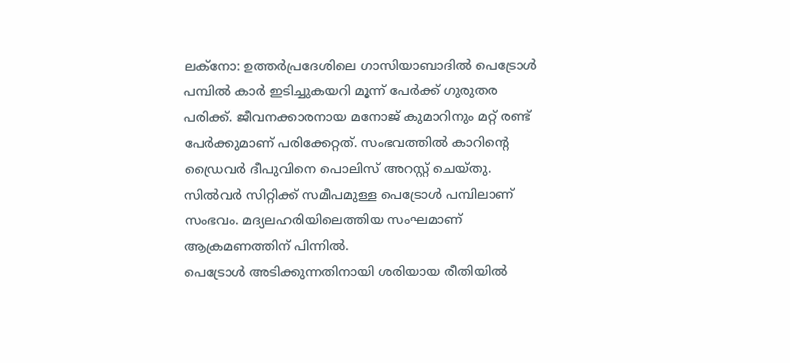ലക്നോ: ഉത്തർപ്രദേശിലെ ഗാസിയാബാദിൽ പെട്രോൾ പമ്പിൽ കാർ ഇടിച്ചുകയറി മൂന്ന് പേർക്ക് ഗുരുതര പരിക്ക്. ജീവനക്കാരനായ മനോജ് കുമാറിനും മറ്റ് രണ്ട് പേർക്കുമാണ് പരിക്കേറ്റത്. സംഭവത്തിൽ കാറിന്റെ ഡ്രൈവർ ദീപുവിനെ പൊലിസ് അറസ്റ്റ് ചെയ്തു. സിൽവർ സിറ്റിക്ക് സമീപമുള്ള പെട്രോൾ പമ്പിലാണ് സംഭവം. മദ്യലഹരിയിലെത്തിയ സംഘമാണ് ആക്രമണത്തിന് പിന്നിൽ.
പെട്രോൾ അടിക്കുന്നതിനായി ശരിയായ രീതിയിൽ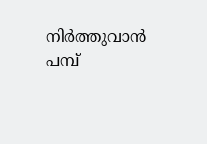നിർത്തുവാൻ പമ്പ്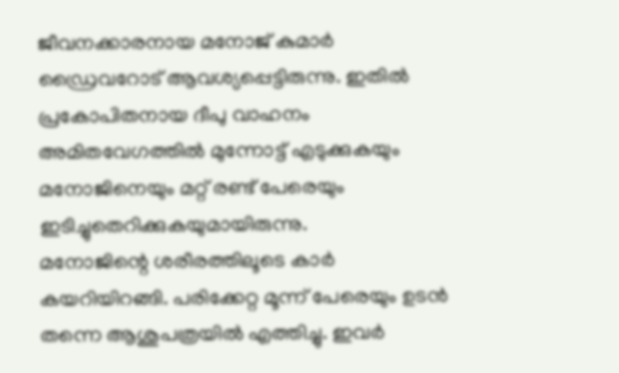ജീവനക്കാരനായ മനോജ് കുമാർ ഡ്രൈവറോട് ആവശ്യപ്പെട്ടിരുന്നു. ഇതിൽ പ്രകോപിതനായ ദീപു വാഹനം അമിതവേഗത്തിൽ മുന്നോട്ട് എടുക്കുകയും മനോജിനെയും മറ്റ് രണ്ട് പേരെയും ഇടിച്ചുതെറിക്കുകയുമായിരുന്നു.
മനോജിന്റെ ശരീരത്തിലൂടെ കാർ കയറിയിറങ്ങി. പരിക്കേറ്റ മൂന്ന് പേരെയും ഉടൻ തന്നെ ആശുപത്രയിൽ എത്തിച്ചു. ഇവർ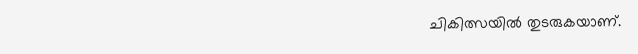ചികിത്സയിൽ തുടരുകയാണ്.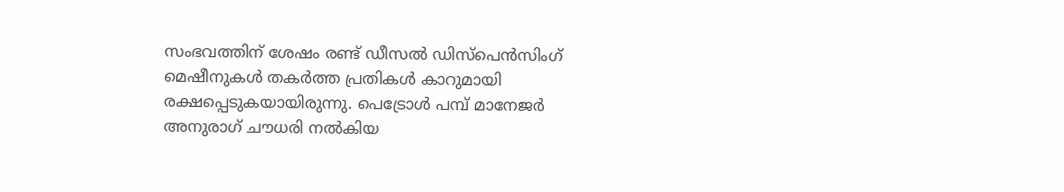സംഭവത്തിന് ശേഷം രണ്ട് ഡീസൽ ഡിസ്പെൻസിംഗ് മെഷീനുകൾ തകർത്ത പ്രതികൾ കാറുമായി രക്ഷപ്പെടുകയായിരുന്നു. പെട്രോൾ പമ്പ് മാനേജർ അനുരാഗ് ചൗധരി നൽകിയ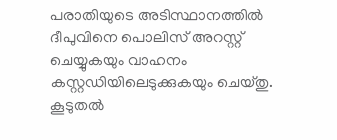പരാതിയുടെ അടിസ്ഥാനത്തിൽ ദീപുവിനെ പൊലിസ് അറസ്റ്റ് ചെയ്യുകയും വാഹനം കസ്റ്റഡിയിലെടുക്കുകയും ചെയ്തു. കൂടുതൽ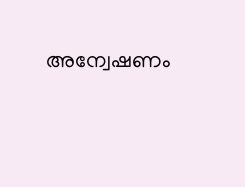അന്വേഷണം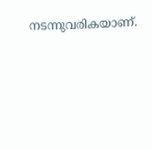നടന്നുവരികയാണ്.